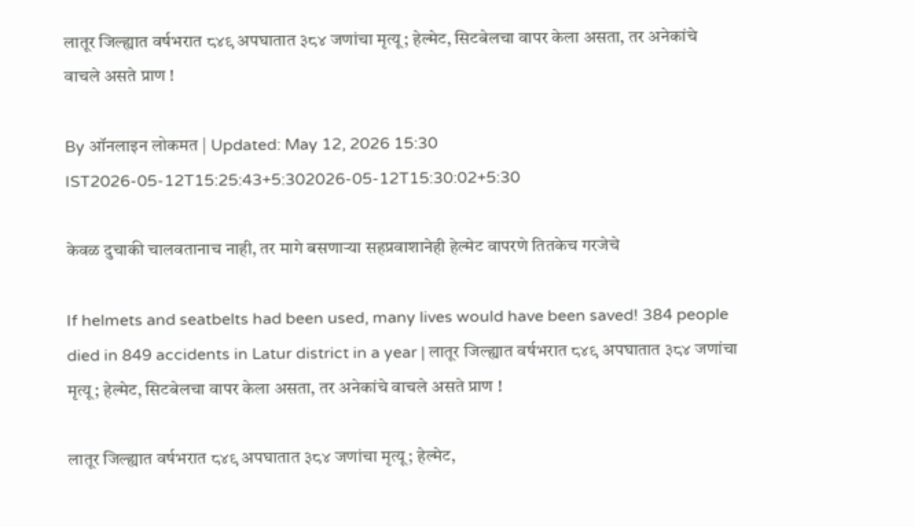लातूर जिल्ह्यात वर्षभरात ८४९ अपघातात ३८४ जणांचा मृत्यू; हेल्मेट, सिटबेलचा वापर केला असता, तर अनेकांचे वाचले असते प्राण !

By ऑनलाइन लोकमत | Updated: May 12, 2026 15:30 IST2026-05-12T15:25:43+5:302026-05-12T15:30:02+5:30

केवळ दुचाकी चालवतानाच नाही, तर मागे बसणाऱ्या सहप्रवाशानेही हेल्मेट वापरणे तितकेच गरजेचे

If helmets and seatbelts had been used, many lives would have been saved! 384 people died in 849 accidents in Latur district in a year | लातूर जिल्ह्यात वर्षभरात ८४९ अपघातात ३८४ जणांचा मृत्यू; हेल्मेट, सिटबेलचा वापर केला असता, तर अनेकांचे वाचले असते प्राण !

लातूर जिल्ह्यात वर्षभरात ८४९ अपघातात ३८४ जणांचा मृत्यू; हेल्मेट,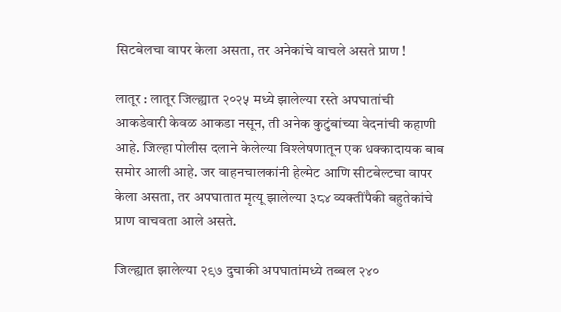सिटबेलचा वापर केला असता, तर अनेकांचे वाचले असते प्राण !

लातूर : लातूर जिल्ह्यात २०२५ मध्ये झालेल्या रस्ते अपघातांची आकडेवारी केवळ आकडा नसून, ती अनेक कुटुंबांच्या वेदनांची कहाणी आहे. जिल्हा पोलीस दलाने केलेल्या विश्लेषणातून एक धक्कादायक बाब समोर आली आहे. जर वाहनचालकांनी हेल्मेट आणि सीटबेल्टचा वापर केला असता, तर अपघातात मृत्यू झालेल्या ३८४ व्यक्तींपैकी बहुतेकांचे प्राण वाचवता आले असते.

जिल्ह्यात झालेल्या २९७ दुचाकी अपघातांमध्ये तब्बल २४०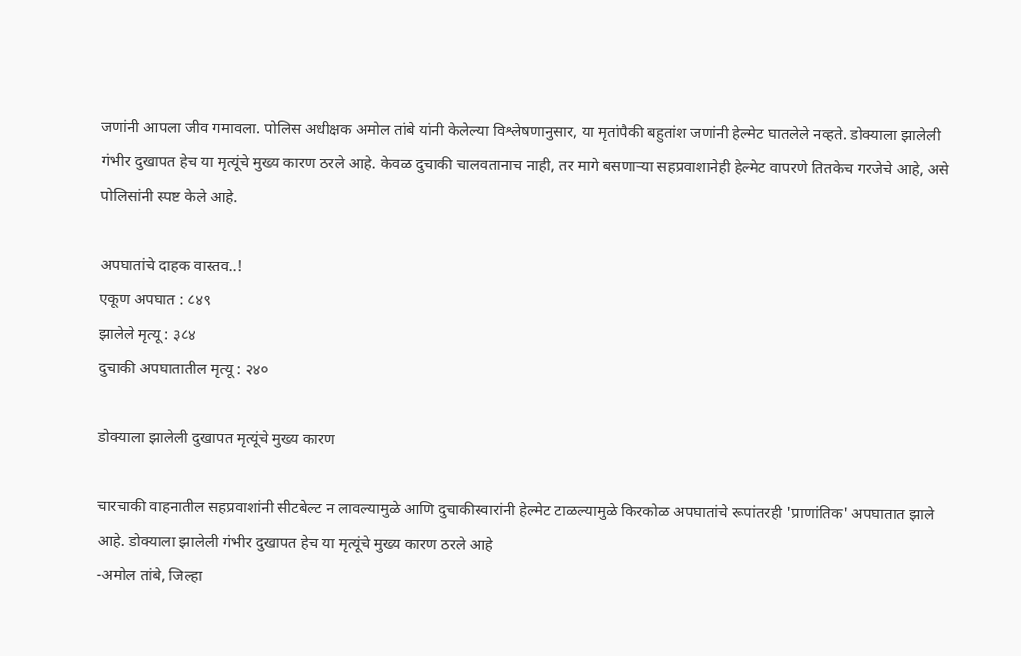जणांनी आपला जीव गमावला. पोलिस अधीक्षक अमोल तांबे यांनी केलेल्या विश्लेषणानुसार, या मृतांपैकी बहुतांश जणांनी हेल्मेट घातलेले नव्हते. डोक्याला झालेली गंभीर दुखापत हेच या मृत्यूंचे मुख्य कारण ठरले आहे. केवळ दुचाकी चालवतानाच नाही, तर मागे बसणाऱ्या सहप्रवाशानेही हेल्मेट वापरणे तितकेच गरजेचे आहे, असे पोलिसांनी स्पष्ट केले आहे.

अपघातांचे दाहक वास्तव..!
एकूण अपघात : ८४९
झालेले मृत्यू : ३८४
दुचाकी अपघातातील मृत्यू : २४०

डोक्याला झालेली दुखापत मृत्यूंचे मुख्य कारण

चारचाकी वाहनातील सहप्रवाशांनी सीटबेल्ट न लावल्यामुळे आणि दुचाकीस्वारांनी हेल्मेट टाळल्यामुळे किरकोळ अपघातांचे रूपांतरही 'प्राणांतिक' अपघातात झाले आहे. डोक्याला झालेली गंभीर दुखापत हेच या मृत्यूंचे मुख्य कारण ठरले आहे
-अमोल तांबे, जिल्हा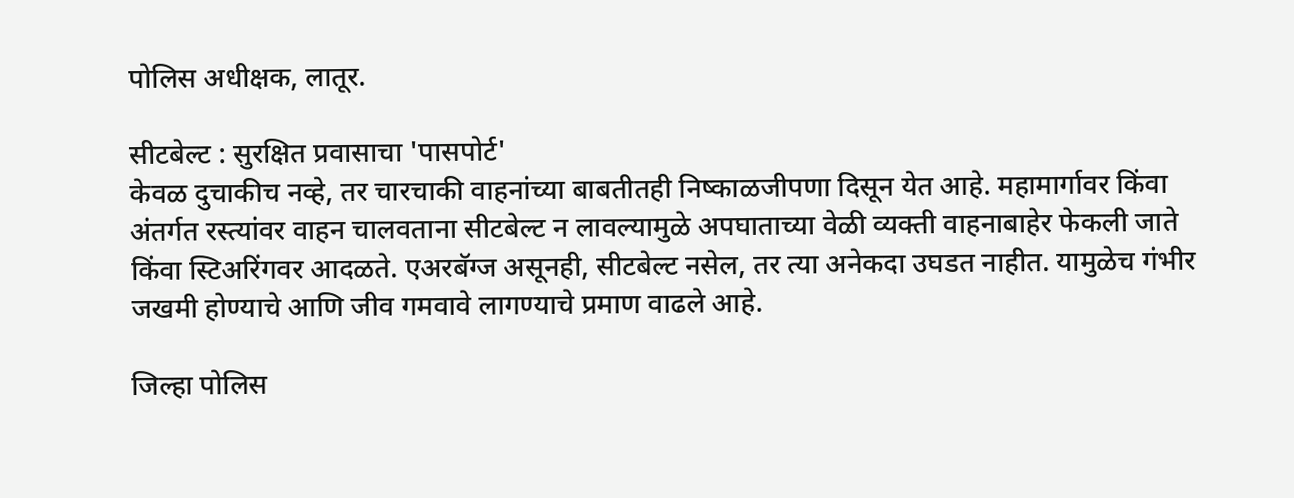पोलिस अधीक्षक, लातूर.

सीटबेल्ट : सुरक्षित प्रवासाचा 'पासपोर्ट'
केवळ दुचाकीच नव्हे, तर चारचाकी वाहनांच्या बाबतीतही निष्काळजीपणा दिसून येत आहे. महामार्गावर किंवा अंतर्गत रस्त्यांवर वाहन चालवताना सीटबेल्ट न लावल्यामुळे अपघाताच्या वेळी व्यक्ती वाहनाबाहेर फेकली जाते किंवा स्टिअरिंगवर आदळते. एअरबॅग्ज असूनही, सीटबेल्ट नसेल, तर त्या अनेकदा उघडत नाहीत. यामुळेच गंभीर जखमी होण्याचे आणि जीव गमवावे लागण्याचे प्रमाण वाढले आहे.

जिल्हा पोलिस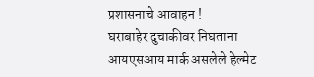प्रशासनाचे आवाहन !
घराबाहेर दुचाकीवर निघताना आयएसआय मार्क असलेले हेल्मेट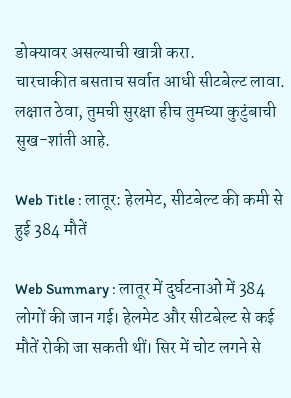डोक्यावर असल्याची खात्री करा.
चारचाकीत बसताच सर्वात आधी सीटबेल्ट लावा.
लक्षात ठेवा, तुमची सुरक्षा हीच तुमच्या कुटुंबाची सुख-शांती आहे.

Web Title : लातूर: हेलमेट, सीटबेल्ट की कमी से हुई 384 मौतें

Web Summary : लातूर में दुर्घटनाओं में 384 लोगों की जान गई। हेलमेट और सीटबेल्ट से कई मौतें रोकी जा सकती थीं। सिर में चोट लगने से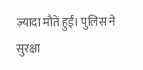ज़्यादा मौतें हुईं। पुलिस ने सुरक्षा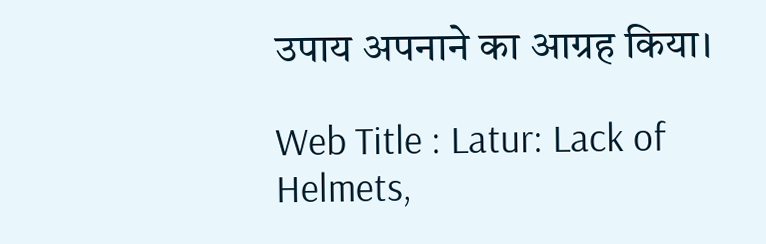उपाय अपनाने का आग्रह किया।

Web Title : Latur: Lack of Helmets,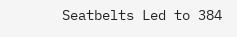Seatbelts Led to 384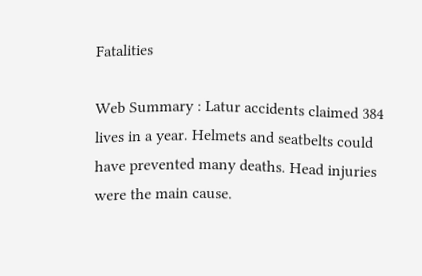Fatalities

Web Summary : Latur accidents claimed 384 lives in a year. Helmets and seatbelts could have prevented many deaths. Head injuries were the main cause.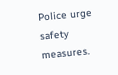Police urge safety measures.